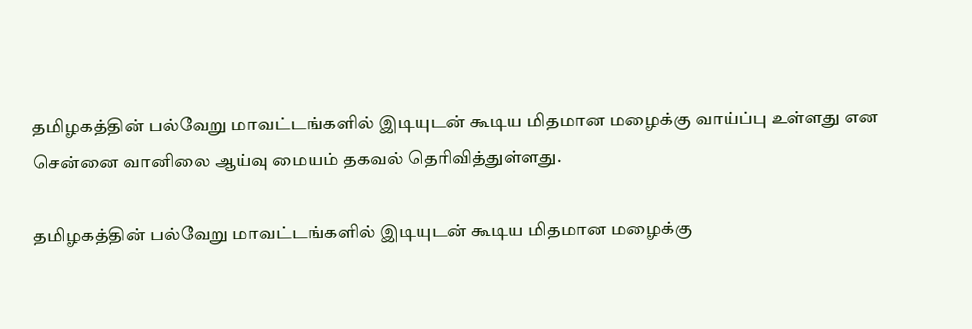தமிழகத்தின் பல்வேறு மாவட்டங்களில் இடியுடன் கூடிய மிதமான மழைக்கு வாய்ப்பு உள்ளது என சென்னை வானிலை ஆய்வு மையம் தகவல் தெரிவித்துள்ளது.

தமிழகத்தின் பல்வேறு மாவட்டங்களில் இடியுடன் கூடிய மிதமான மழைக்கு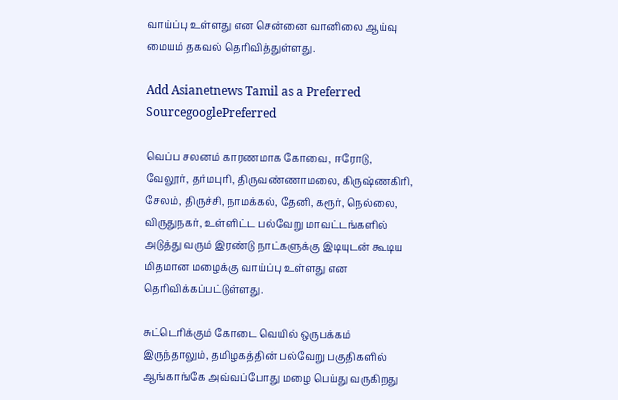வாய்ப்பு உள்ளது என சென்னை வானிலை ஆய்வு மையம் தகவல் தெரிவித்துள்ளது.

Add Asianetnews Tamil as a Preferred SourcegooglePreferred

வெப்ப சலனம் காரணமாக கோவை, ஈரோடு, வேலூர், தர்மபுரி, திருவண்ணாமலை, கிருஷ்ணகிரி, சேலம், திருச்சி, நாமக்கல், தேனி, கரூர், நெல்லை, விருதுநகர், உள்ளிட்ட பல்வேறு மாவட்டங்களில் அடுத்து வரும் இரண்டு நாட்களுக்கு இடியுடன் கூடிய மிதமான மழைக்கு வாய்ப்பு உள்ளது என தெரிவிக்கப்பட்டுள்ளது.

சுட்டெரிக்கும் கோடை வெயில் ஒருபக்கம் இருந்தாலும், தமிழகத்தின் பல்வேறு பகுதிகளில் ஆங்காங்கே அவ்வப்போது மழை பெய்து வருகிறது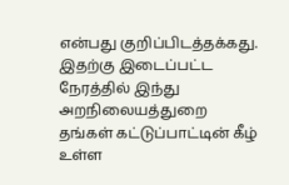என்பது குறிப்பிடத்தக்கது. இதற்கு இடைப்பட்ட நேரத்தில் இந்து அறநிலையத்துறை தங்கள் கட்டுப்பாட்டின் கீழ் உள்ள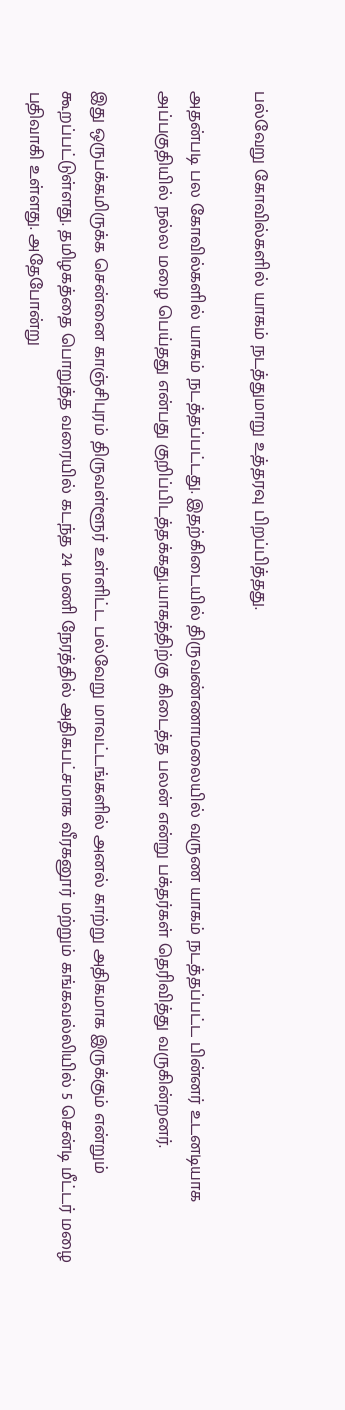பல்வேறு கோவில்களில் யாகம் நடத்துமாறு உத்தரவு பிறப்பித்தது.

அதன்படி பல கோவில்களில் யாகம் நடத்தப்பட்டது. இதற்கிடையில் திருவண்ணாமலையில் வருண யாகம் நடத்தப்பட்ட பின்னர் உடனடியாக அப்பகுதியில் நல்ல மழை பெய்தது என்பது குறிப்பிடத்தக்கது.யாகத்திற்கு கிடைத்த பலன் என்று பக்தர்கள் தெரிவித்து வருகின்றனர்.

இது ஒருபக்கமிருக்க சென்னை காஞ்சிபுரம் திருவள்ளூர் உள்ளிட்ட பல்வேறு மாவட்டங்களில் அனல் காற்று அதிகமாக இருக்கும் என்றும் கூறப்பட்டுள்ளது. தமிழகத்தை பொறுத்த வரையில் கடந்த 24 மணி நேரத்தில் அதிகபட்சமாக வீரகனூர் மற்றும் கங்கவல்லியில் 5 சென்டி மீட்டர் மழை பதிவாகி உள்ளது. அதேபோன்று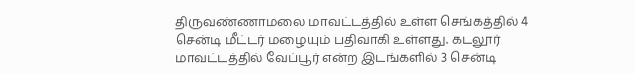திருவண்ணாமலை மாவட்டத்தில் உள்ள செங்கத்தில் 4 சென்டி மீட்டர் மழையும் பதிவாகி உள்ளது. கடலூர் மாவட்டத்தில் வேப்பூர் என்ற இடங்களில் 3 சென்டி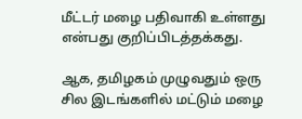மீட்டர் மழை பதிவாகி உள்ளது என்பது குறிப்பிடத்தக்கது.

ஆக, தமிழகம் முழுவதும் ஒரு சில இடங்களில் மட்டும் மழை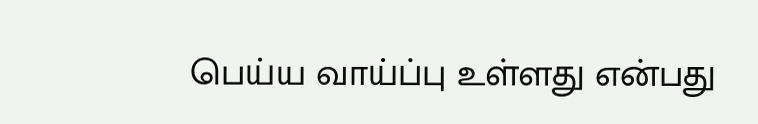பெய்ய வாய்ப்பு உள்ளது என்பது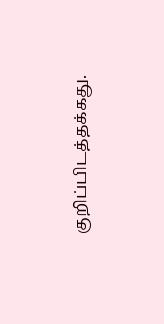குறிப்பிடத்தக்கது.